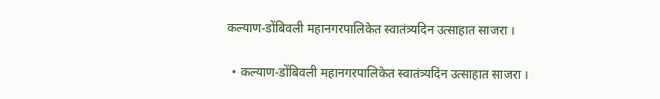कल्याण-डोंबिवली महानगरपालिकेत स्वातंत्र्यदिन उत्साहात साजरा ।

  • कल्याण-डोंबिवली महानगरपालिकेत स्वातंत्र्यदिन उत्साहात साजरा ।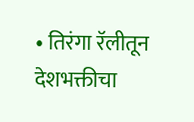• तिरंगा रॅलीतून देशभक्तीचा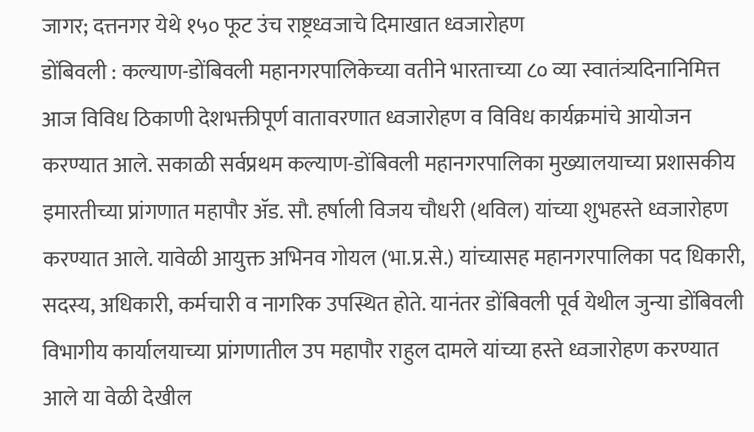जागर; दत्तनगर येथे १५० फूट उंच राष्ट्रध्वजाचे दिमाखात ध्वजारोहण
डोंबिवली : कल्याण-डोंबिवली महानगरपालिकेच्या वतीने भारताच्या ८० व्या स्वातंत्र्यदिनानिमित्त आज विविध ठिकाणी देशभक्तीपूर्ण वातावरणात ध्वजारोहण व विविध कार्यक्रमांचे आयोजन करण्यात आले. सकाळी सर्वप्रथम कल्याण-डोंबिवली महानगरपालिका मुख्यालयाच्या प्रशासकीय इमारतीच्या प्रांगणात महापौर ॲड. सौ. हर्षाली विजय चौधरी (थविल) यांच्या शुभहस्ते ध्वजारोहण करण्यात आले. यावेळी आयुक्त अभिनव गोयल (भा.प्र.से.) यांच्यासह महानगरपालिका पद धिकारी, सदस्य, अधिकारी, कर्मचारी व नागरिक उपस्थित होते. यानंतर डोंबिवली पूर्व येथील जुन्या डोंबिवली विभागीय कार्यालयाच्या प्रांगणातील उप महापौर राहुल दामले यांच्या हस्ते ध्वजारोहण करण्यात आले या वेळी देखील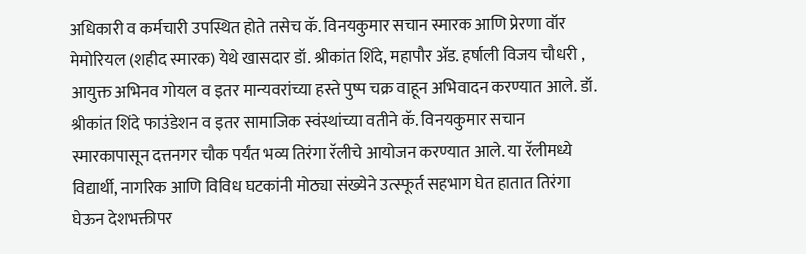अधिकारी व कर्मचारी उपस्थित होते तसेच कॅ. विनयकुमार सचान स्मारक आणि प्रेरणा वॉर मेमोरियल (शहीद स्मारक) येथे खासदार डॉ. श्रीकांत शिंदे, महापौर ॲड. हर्षाली विजय चौधरी , आयुक्त अभिनव गोयल व इतर मान्यवरांच्या हस्ते पुष्प चक्र वाहून अभिवादन करण्यात आले. डॉ. श्रीकांत शिंदे फाउंडेशन व इतर सामाजिक स्वंस्थांच्या वतीने कॅ. विनयकुमार सचान स्मारकापासून दत्तनगर चौक पर्यंत भव्य तिरंगा रॅलीचे आयोजन करण्यात आले. या रॅलीमध्ये विद्यार्थी, नागरिक आणि विविध घटकांनी मोठ्या संख्येने उत्स्फूर्त सहभाग घेत हातात तिरंगा घेऊन देशभक्तीपर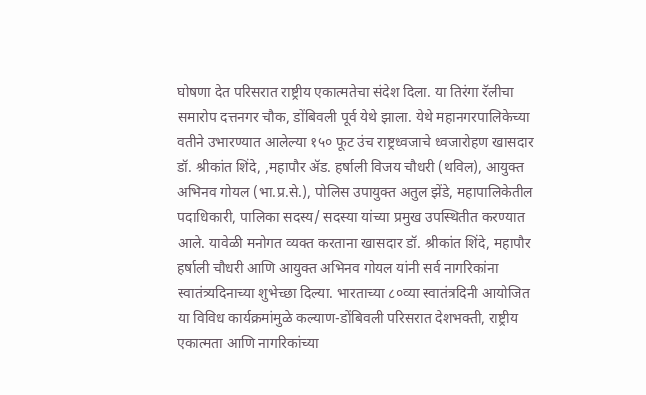घोषणा देत परिसरात राष्ट्रीय एकात्मतेचा संदेश दिला. या तिरंगा रॅलीचा समारोप दत्तनगर चौक, डोंबिवली पूर्व येथे झाला. येथे महानगरपालिकेच्या वतीने उभारण्यात आलेल्या १५० फूट उंच राष्ट्रध्वजाचे ध्वजारोहण खासदार डॉ. श्रीकांत शिंदे, ,महापौर ॲड. हर्षाली विजय चौधरी (थविल), आयुक्त अभिनव गोयल (भा.प्र.से.), पोलिस उपायुक्त अतुल झेंडे, महापालिकेतील पदाधिकारी, पालिका सदस्य/ सदस्या यांच्या प्रमुख उपस्थितीत करण्यात आले. यावेळी मनोगत व्यक्त करताना खासदार डॉ. श्रीकांत शिंदे, महापौर हर्षाली चौधरी आणि आयुक्त अभिनव गोयल यांनी सर्व नागरिकांना स्वातंत्र्यदिनाच्या शुभेच्छा दिल्या. भारताच्या ८०व्या स्वातंत्रदिनी आयोजित या विविध कार्यक्रमांमुळे कल्याण-डोंबिवली परिसरात देशभक्ती, राष्ट्रीय एकात्मता आणि नागरिकांच्या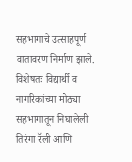सहभागाचे उत्साहपूर्ण वातावरण निर्माण झाले. विशेषतः विद्यार्थी व नागरिकांच्या मोठ्या सहभागातून निघालेली तिरंगा रॅली आणि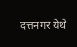दत्तनगर येथे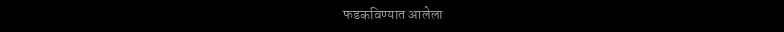फडकविण्यात आलेला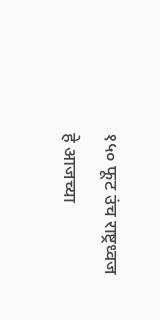१५० फूट उंच राष्ट्रध्वज हे आजच्या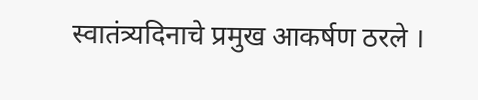स्वातंत्र्यदिनाचे प्रमुख आकर्षण ठरले ।